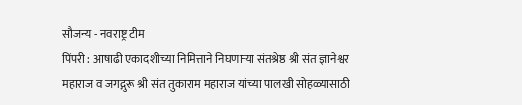सौजन्य - नवराष्ट्र टीम
पिंपरी : आषाढी एकादशीच्या निमित्ताने निघणाऱ्या संतश्रेष्ठ श्री संत ज्ञानेश्वर महाराज व जगद्गुरू श्री संत तुकाराम महाराज यांच्या पालखी सोहळ्यासाठी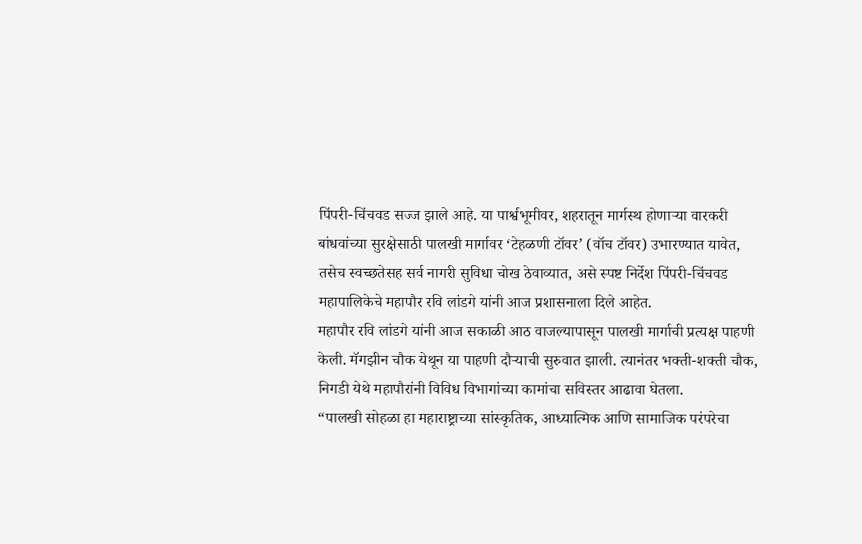पिंपरी-चिंचवड सज्ज झाले आहे. या पार्श्वभूमीवर, शहरातून मार्गस्थ होणाऱ्या वारकरी बांधवांच्या सुरक्षेसाठी पालखी मार्गावर ‘टेहळणी टॉवर’ (वॉच टॉवर) उभारण्यात यावेत, तसेच स्वच्छतेसह सर्व नागरी सुविधा चोख ठेवाव्यात, असे स्पष्ट निर्देश पिंपरी-चिंचवड महापालिकेचे महापौर रवि लांडगे यांनी आज प्रशासनाला दिले आहेत.
महापौर रवि लांडगे यांनी आज सकाळी आठ वाजल्यापासून पालखी मार्गाची प्रत्यक्ष पाहणी केली. मॅगझीन चौक येथून या पाहणी दौऱ्याची सुरुवात झाली. त्यानंतर भक्ती-शक्ती चौक, निगडी येथे महापौरांनी विविध विभागांच्या कामांचा सविस्तर आढावा घेतला.
“पालखी सोहळा हा महाराष्ट्राच्या सांस्कृतिक, आध्यात्मिक आणि सामाजिक परंपरेचा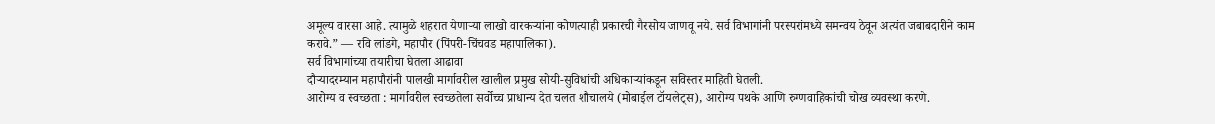अमूल्य वारसा आहे. त्यामुळे शहरात येणाऱ्या लाखो वारकऱ्यांना कोणत्याही प्रकारची गैरसोय जाणवू नये. सर्व विभागांनी परस्परांमध्ये समन्वय ठेवून अत्यंत जबाबदारीने काम करावे.” — रवि लांडगे, महापौर (पिंपरी-चिंचवड महापालिका).
सर्व विभागांच्या तयारीचा घेतला आढावा
दौऱ्यादरम्यान महापौरांनी पालखी मार्गावरील खालील प्रमुख सोयी-सुविधांची अधिकाऱ्यांकडून सविस्तर माहिती घेतली.
आरोग्य व स्वच्छता : मार्गावरील स्वच्छतेला सर्वोच्च प्राधान्य देत चलत शौचालये (मोबाईल टॉयलेट्स), आरोग्य पथके आणि रुग्णवाहिकांची चोख व्यवस्था करणे.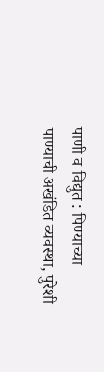पाणी व विद्युत : पिण्याच्या पाण्याची अखंडित व्यवस्था, पुरेशी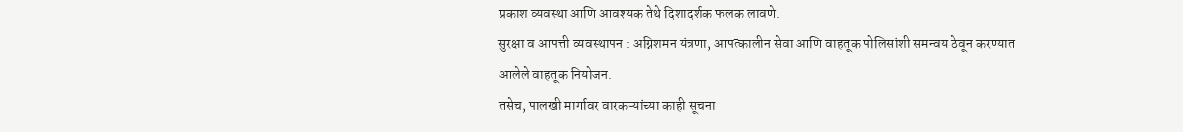प्रकाश व्यवस्था आणि आवश्यक तेथे दिशादर्शक फलक लावणे.
सुरक्षा व आपत्ती व्यवस्थापन : अग्निशमन यंत्रणा, आपत्कालीन सेवा आणि वाहतूक पोलिसांशी समन्वय ठेवून करण्यात आलेले वाहतूक नियोजन.
तसेच, पालखी मार्गावर वारकऱ्यांच्या काही सूचना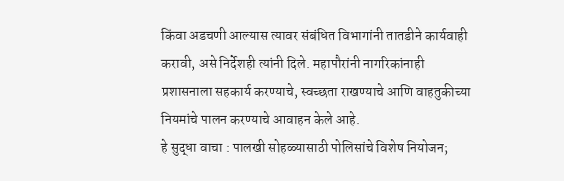किंवा अडचणी आल्यास त्यावर संबंधित विभागांनी तातडीने कार्यवाही करावी, असे निर्देशही त्यांनी दिले. महापौरांनी नागरिकांनाही प्रशासनाला सहकार्य करण्याचे, स्वच्छता राखण्याचे आणि वाहतुकीच्या नियमांचे पालन करण्याचे आवाहन केले आहे.
हे सुद्धा वाचा : पालखी सोहळ्यासाठी पोलिसांचे विशेष नियोजन;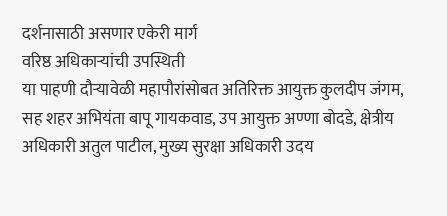दर्शनासाठी असणार एकेरी मार्ग
वरिष्ठ अधिकाऱ्यांची उपस्थिती
या पाहणी दौऱ्यावेळी महापौरांसोबत अतिरिक्त आयुक्त कुलदीप जंगम, सह शहर अभियंता बापू गायकवाड, उप आयुक्त अण्णा बोदडे, क्षेत्रीय अधिकारी अतुल पाटील, मुख्य सुरक्षा अधिकारी उदय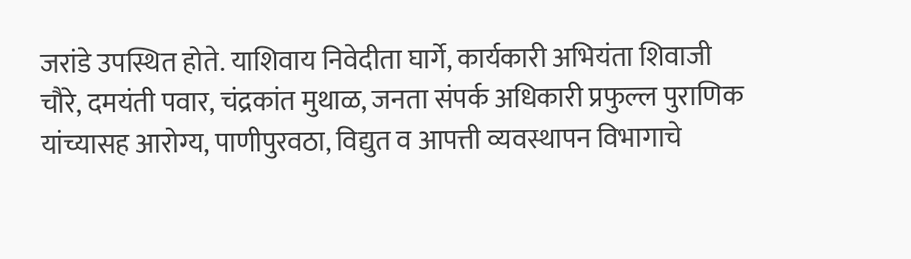जरांडे उपस्थित होते. याशिवाय निवेदीता घार्गे, कार्यकारी अभियंता शिवाजी चौरे, दमयंती पवार, चंद्रकांत मुथाळ, जनता संपर्क अधिकारी प्रफुल्ल पुराणिक यांच्यासह आरोग्य, पाणीपुरवठा, विद्युत व आपत्ती व्यवस्थापन विभागाचे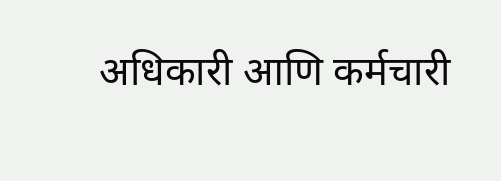अधिकारी आणि कर्मचारी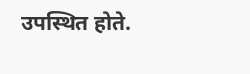उपस्थित होते.